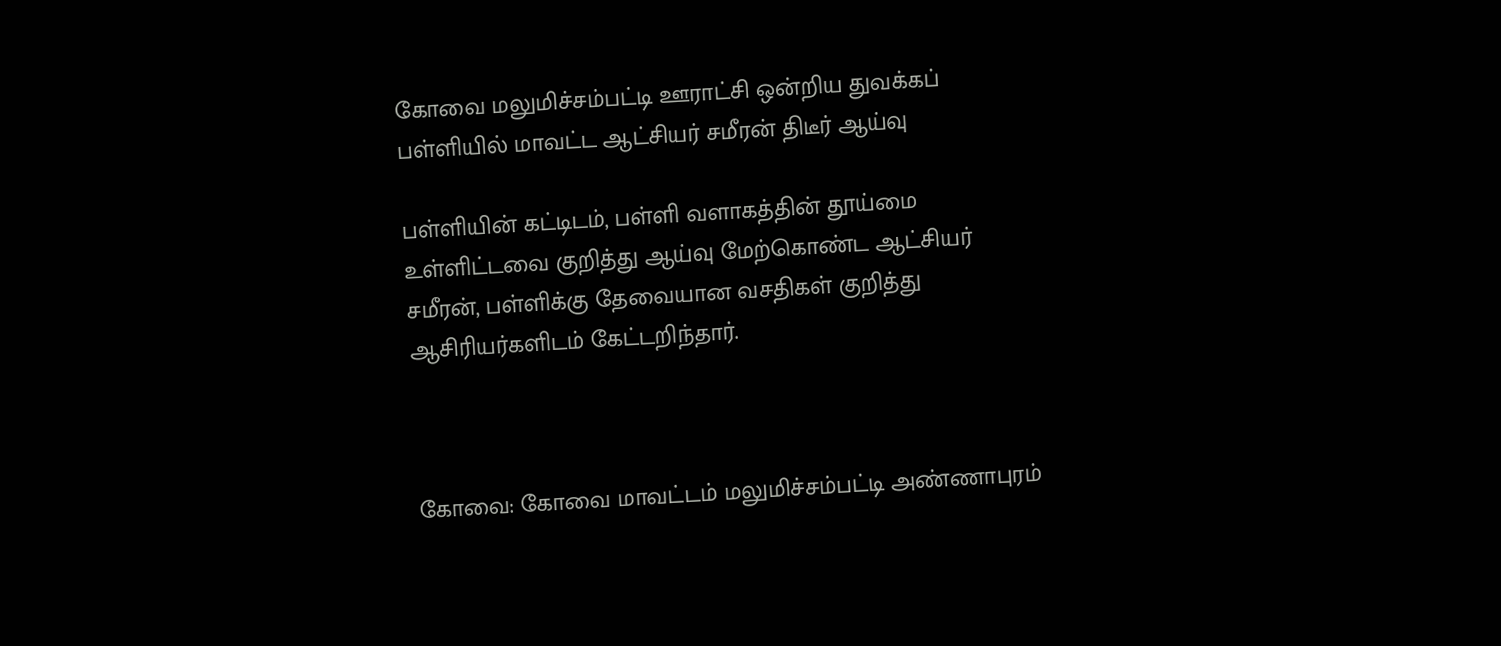கோவை மலுமிச்சம்பட்டி ஊராட்சி ஒன்றிய துவக்கப் பள்ளியில் மாவட்ட ஆட்சியர் சமீரன் திடீர் ஆய்வு

பள்ளியின் கட்டிடம், பள்ளி வளாகத்தின் தூய்மை உள்ளிட்டவை குறித்து ஆய்வு மேற்கொண்ட ஆட்சியர் சமீரன், பள்ளிக்கு தேவையான வசதிகள் குறித்து ஆசிரியர்களிடம் கேட்டறிந்தார்.



கோவை: கோவை மாவட்டம் மலுமிச்சம்பட்டி அண்ணாபுரம்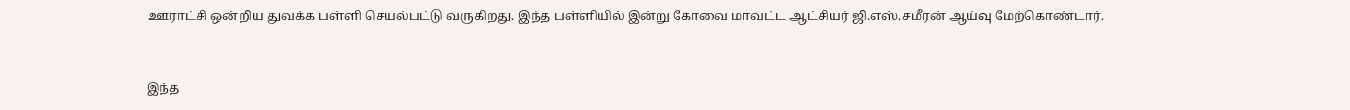ஊராட்சி ஒன்றிய துவக்க பள்ளி செயல்பட்டு வருகிறது. இந்த பள்ளியில் இன்று கோவை மாவட்ட ஆட்சியர் ஜி.எஸ்.சமீரன் ஆய்வு மேற்கொண்டார்.



இந்த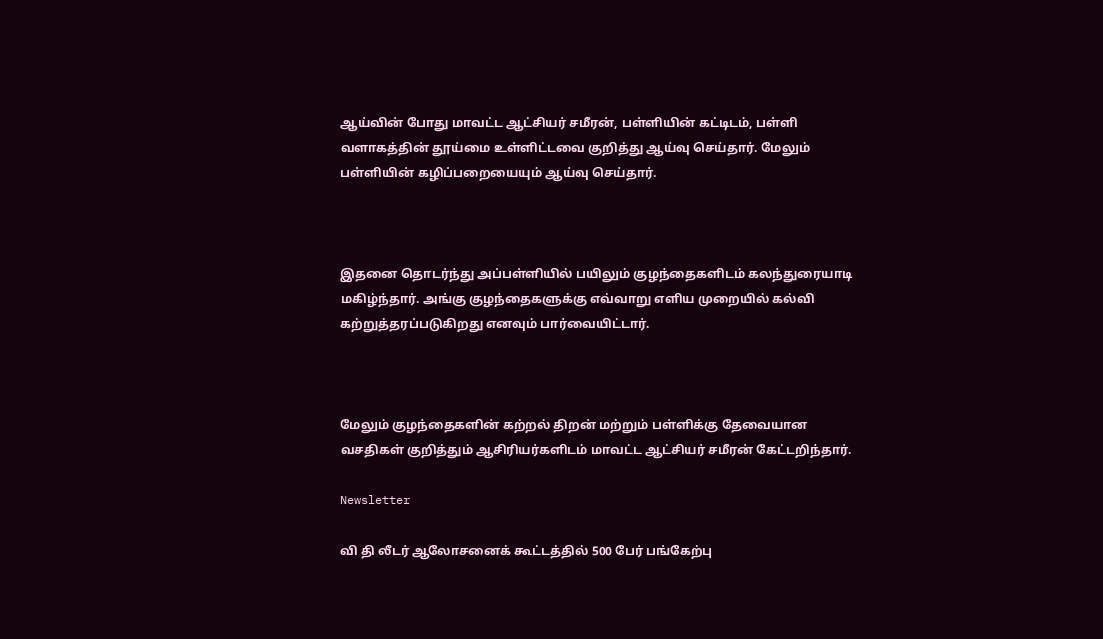ஆய்வின் போது மாவட்ட ஆட்சியர் சமீரன், பள்ளியின் கட்டிடம், பள்ளி வளாகத்தின் தூய்மை உள்ளிட்டவை குறித்து ஆய்வு செய்தார். மேலும் பள்ளியின் கழிப்பறையையும் ஆய்வு செய்தார்.



இதனை தொடர்ந்து அப்பள்ளியில் பயிலும் குழந்தைகளிடம் கலந்துரையாடி மகிழ்ந்தார். அங்கு குழந்தைகளுக்கு எவ்வாறு எளிய முறையில் கல்வி கற்றுத்தரப்படுகிறது எனவும் பார்வையிட்டார்.



மேலும் குழந்தைகளின் கற்றல் திறன் மற்றும் பள்ளிக்கு தேவையான வசதிகள் குறித்தும் ஆசிரியர்களிடம் மாவட்ட ஆட்சியர் சமீரன் கேட்டறிந்தார்.

Newsletter

வி தி லீடர் ஆலோசனைக் கூட்டத்தில் 500 பேர் பங்கேற்பு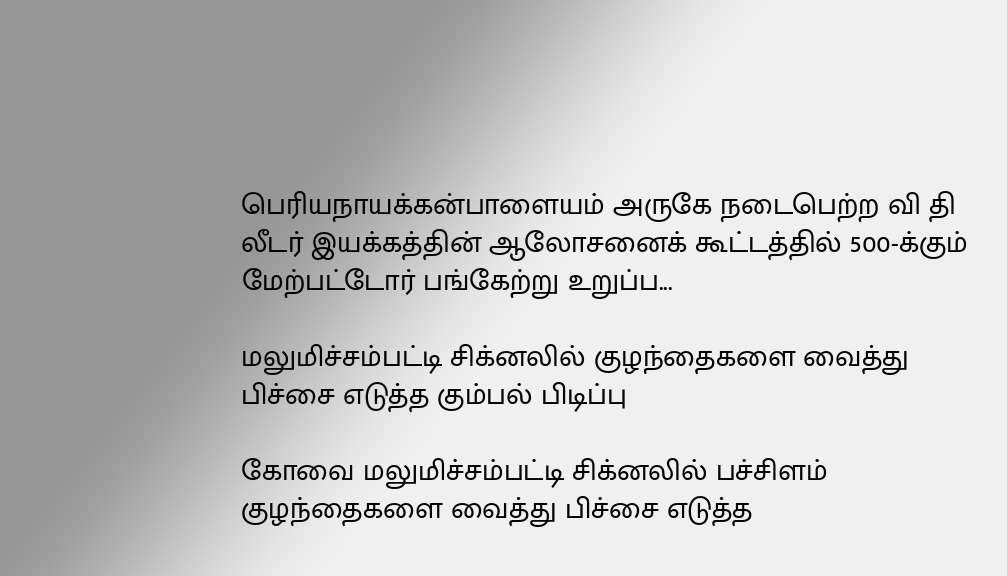பெரியநாயக்கன்பாளையம் அருகே நடைபெற்ற வி தி லீடர் இயக்கத்தின் ஆலோசனைக் கூட்டத்தில் 500-க்கும் மேற்பட்டோர் பங்கேற்று உறுப்ப...

மலுமிச்சம்பட்டி சிக்னலில் குழந்தைகளை வைத்து பிச்சை எடுத்த கும்பல் பிடிப்பு

கோவை மலுமிச்சம்பட்டி சிக்னலில் பச்சிளம் குழந்தைகளை வைத்து பிச்சை எடுத்த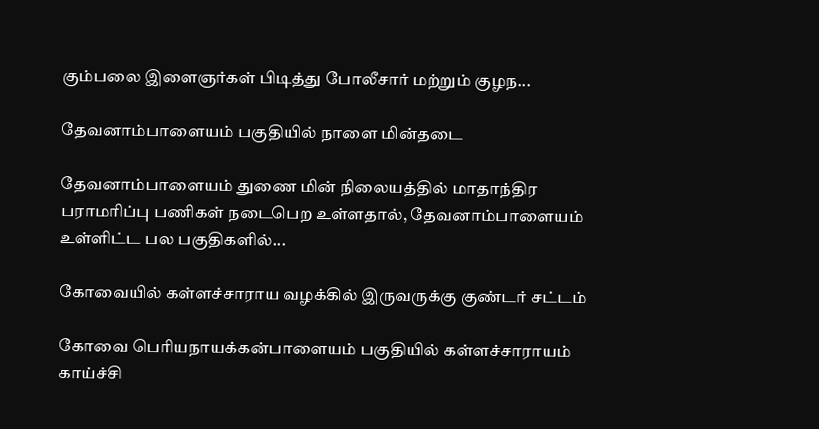கும்பலை இளைஞர்கள் பிடித்து போலீசார் மற்றும் குழந...

தேவனாம்பாளையம் பகுதியில் நாளை மின்தடை

தேவனாம்பாளையம் துணை மின் நிலையத்தில் மாதாந்திர பராமரிப்பு பணிகள் நடைபெற உள்ளதால், தேவனாம்பாளையம் உள்ளிட்ட பல பகுதிகளில்...

கோவையில் கள்ளச்சாராய வழக்கில் இருவருக்கு குண்டர் சட்டம்

கோவை பெரியநாயக்கன்பாளையம் பகுதியில் கள்ளச்சாராயம் காய்ச்சி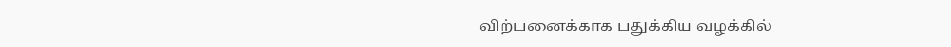விற்பனைக்காக பதுக்கிய வழக்கில்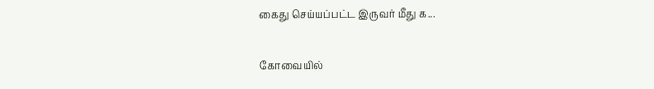கைது செய்யப்பட்ட இருவர் மீது க...

கோவையில்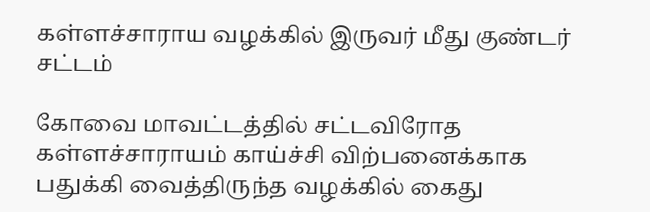கள்ளச்சாராய வழக்கில் இருவர் மீது குண்டர் சட்டம்

கோவை மாவட்டத்தில் சட்டவிரோத கள்ளச்சாராயம் காய்ச்சி விற்பனைக்காக பதுக்கி வைத்திருந்த வழக்கில் கைது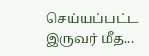செய்யப்பட்ட இருவர் மீத...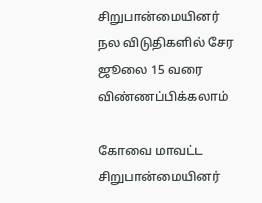சிறுபான்மையினர் நல விடுதிகளில் சேர ஜூலை 15 வரை விண்ணப்பிக்கலாம்

கோவை மாவட்ட சிறுபான்மையினர்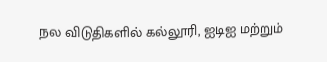நல விடுதிகளில் கல்லூரி, ஐடிஐ மற்றும்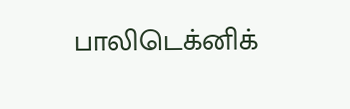பாலிடெக்னிக்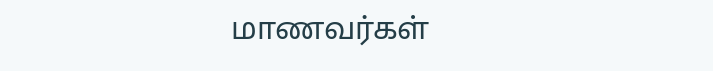மாணவர்கள்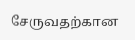சேருவதற்கான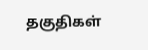தகுதிகள்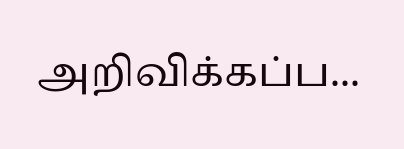அறிவிக்கப்ப...